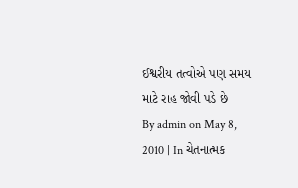ઈશ્વરીય તત્વોએ પણ સમય માટે રાહ જોવી પડે છે
By admin on May 8, 2010 | In ચેતનાત્મક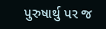પુરુષાર્થુ પર જ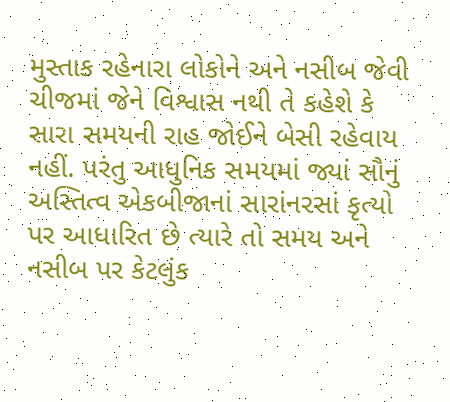મુસ્તાક રહેનારા લોકોને અને નસીબ જેવી ચીજમાં જેને વિશ્વાસ નથી તે કહેશે કે સારા સમયની રાહ જોઈને બેસી રહેવાય નહીં. પરંતુ આધુનિક સમયમાં જ્યાં સૌનું અસ્તિત્વ એકબીજાનાં સારાંનરસાં કૃત્યો પર આધારિત છે ત્યારે તો સમય અને નસીબ પર કેટલુંક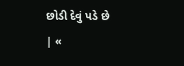છોડી દેવું પડે છે
| «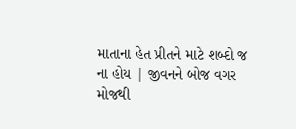માતાના હેત પ્રીતને માટે શબ્દો જ ના હોય | જીવનને બોજ વગર મોજથી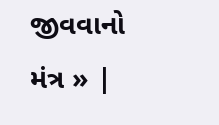જીવવાનો મંત્ર » |